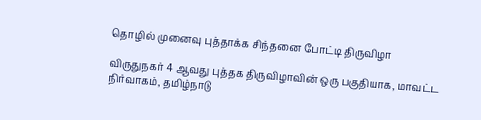தொழில் முனைவு புத்தாக்க சிந்தனை போட்டி திருவிழா

விருதுநகர் 4 ஆவது புத்தக திருவிழாவின் ஒரு பகுதியாக, மாவட்ட நிர்வாகம், தமிழ்நாடு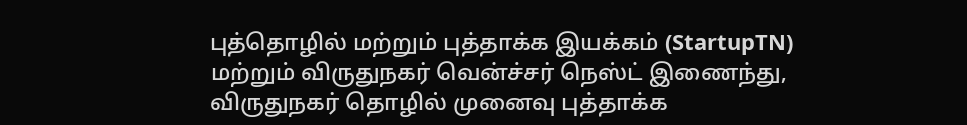புத்தொழில் மற்றும் புத்தாக்க இயக்கம் (StartupTN) மற்றும் விருதுநகர் வென்ச்சர் நெஸ்ட் இணைந்து, விருதுநகர் தொழில் முனைவு புத்தாக்க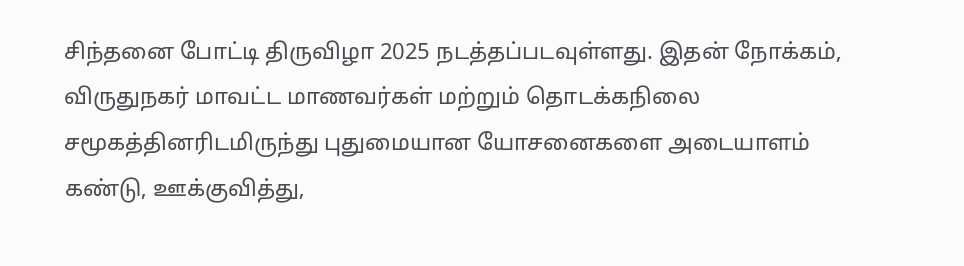சிந்தனை போட்டி திருவிழா 2025 நடத்தப்படவுள்ளது. இதன் நோக்கம், விருதுநகர் மாவட்ட மாணவர்கள் மற்றும் தொடக்கநிலை சமூகத்தினரிடமிருந்து புதுமையான யோசனைகளை அடையாளம் கண்டு, ஊக்குவித்து,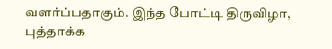வளர்ப்பதாகும். இந்த போட்டி திருவிழா, புத்தாக்க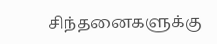சிந்தனைகளுக்கு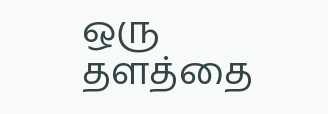ஒரு தளத்தை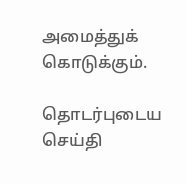அமைத்துக் கொடுக்கும்.

தொடர்புடைய செய்தி